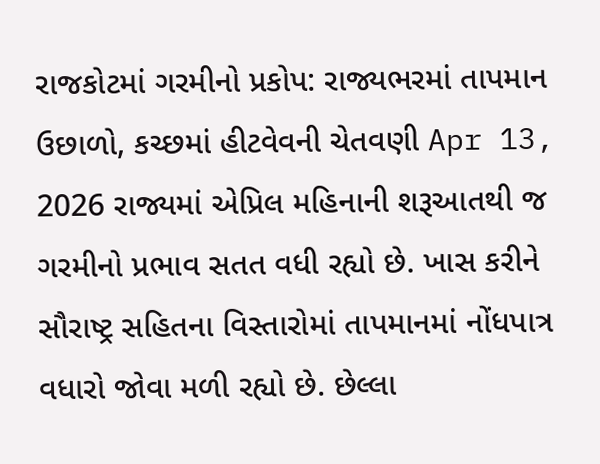રાજકોટમાં ગરમીનો પ્રકોપ: રાજ્યભરમાં તાપમાન ઉછાળો, કચ્છમાં હીટવેવની ચેતવણી Apr 13, 2026 રાજ્યમાં એપ્રિલ મહિનાની શરૂઆતથી જ ગરમીનો પ્રભાવ સતત વધી રહ્યો છે. ખાસ કરીને સૌરાષ્ટ્ર સહિતના વિસ્તારોમાં તાપમાનમાં નોંધપાત્ર વધારો જોવા મળી રહ્યો છે. છેલ્લા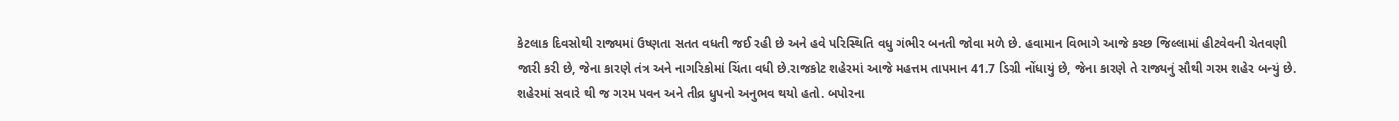કેટલાક દિવસોથી રાજ્યમાં ઉષ્ણતા સતત વધતી જઈ રહી છે અને હવે પરિસ્થિતિ વધુ ગંભીર બનતી જોવા મળે છે. હવામાન વિભાગે આજે કચ્છ જિલ્લામાં હીટવેવની ચેતવણી જારી કરી છે, જેના કારણે તંત્ર અને નાગરિકોમાં ચિંતા વધી છે.રાજકોટ શહેરમાં આજે મહત્તમ તાપમાન 41.7 ડિગ્રી નોંધાયું છે, જેના કારણે તે રાજ્યનું સૌથી ગરમ શહેર બન્યું છે. શહેરમાં સવારે થી જ ગરમ પવન અને તીવ્ર ધુપનો અનુભવ થયો હતો. બપોરના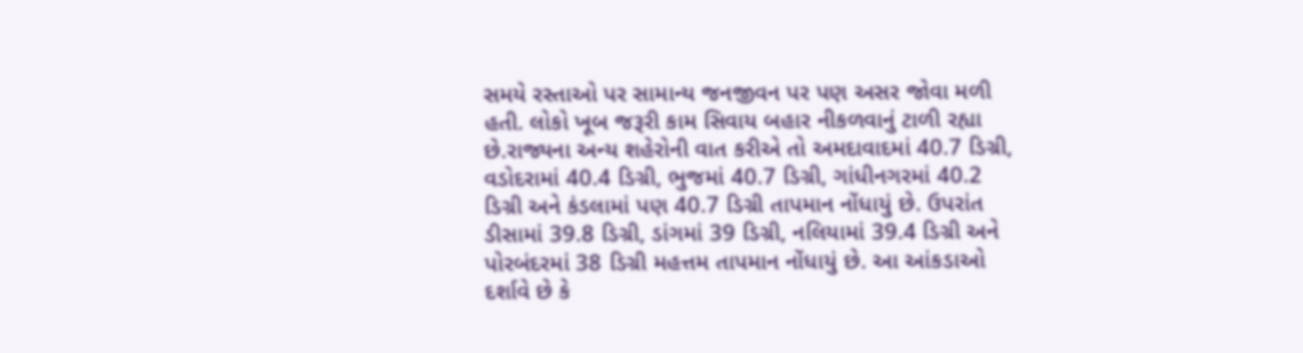સમયે રસ્તાઓ પર સામાન્ય જનજીવન પર પણ અસર જોવા મળી હતી. લોકો ખૂબ જરૂરી કામ સિવાય બહાર નીકળવાનું ટાળી રહ્યા છે.રાજ્યના અન્ય શહેરોની વાત કરીએ તો અમદાવાદમાં 40.7 ડિગ્રી, વડોદરામાં 40.4 ડિગ્રી, ભુજમાં 40.7 ડિગ્રી, ગાંધીનગરમાં 40.2 ડિગ્રી અને કંડલામાં પણ 40.7 ડિગ્રી તાપમાન નોંધાયું છે. ઉપરાંત ડીસામાં 39.8 ડિગ્રી, ડાંગમાં 39 ડિગ્રી, નલિયામાં 39.4 ડિગ્રી અને પોરબંદરમાં 38 ડિગ્રી મહત્તમ તાપમાન નોંધાયું છે. આ આંકડાઓ દર્શાવે છે કે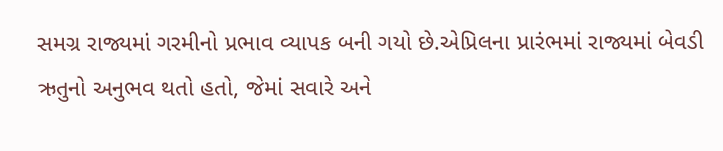સમગ્ર રાજ્યમાં ગરમીનો પ્રભાવ વ્યાપક બની ગયો છે.એપ્રિલના પ્રારંભમાં રાજ્યમાં બેવડી ઋતુનો અનુભવ થતો હતો, જેમાં સવારે અને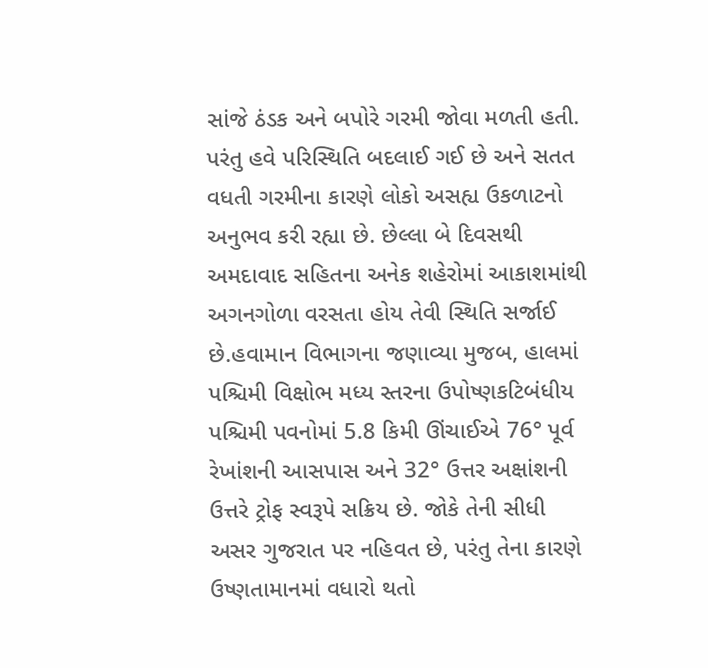સાંજે ઠંડક અને બપોરે ગરમી જોવા મળતી હતી. પરંતુ હવે પરિસ્થિતિ બદલાઈ ગઈ છે અને સતત વધતી ગરમીના કારણે લોકો અસહ્ય ઉકળાટનો અનુભવ કરી રહ્યા છે. છેલ્લા બે દિવસથી અમદાવાદ સહિતના અનેક શહેરોમાં આકાશમાંથી અગનગોળા વરસતા હોય તેવી સ્થિતિ સર્જાઈ છે.હવામાન વિભાગના જણાવ્યા મુજબ, હાલમાં પશ્ચિમી વિક્ષોભ મધ્ય સ્તરના ઉપોષ્ણકટિબંધીય પશ્ચિમી પવનોમાં 5.8 કિમી ઊંચાઈએ 76° પૂર્વ રેખાંશની આસપાસ અને 32° ઉત્તર અક્ષાંશની ઉત્તરે ટ્રોફ સ્વરૂપે સક્રિય છે. જોકે તેની સીધી અસર ગુજરાત પર નહિવત છે, પરંતુ તેના કારણે ઉષ્ણતામાનમાં વધારો થતો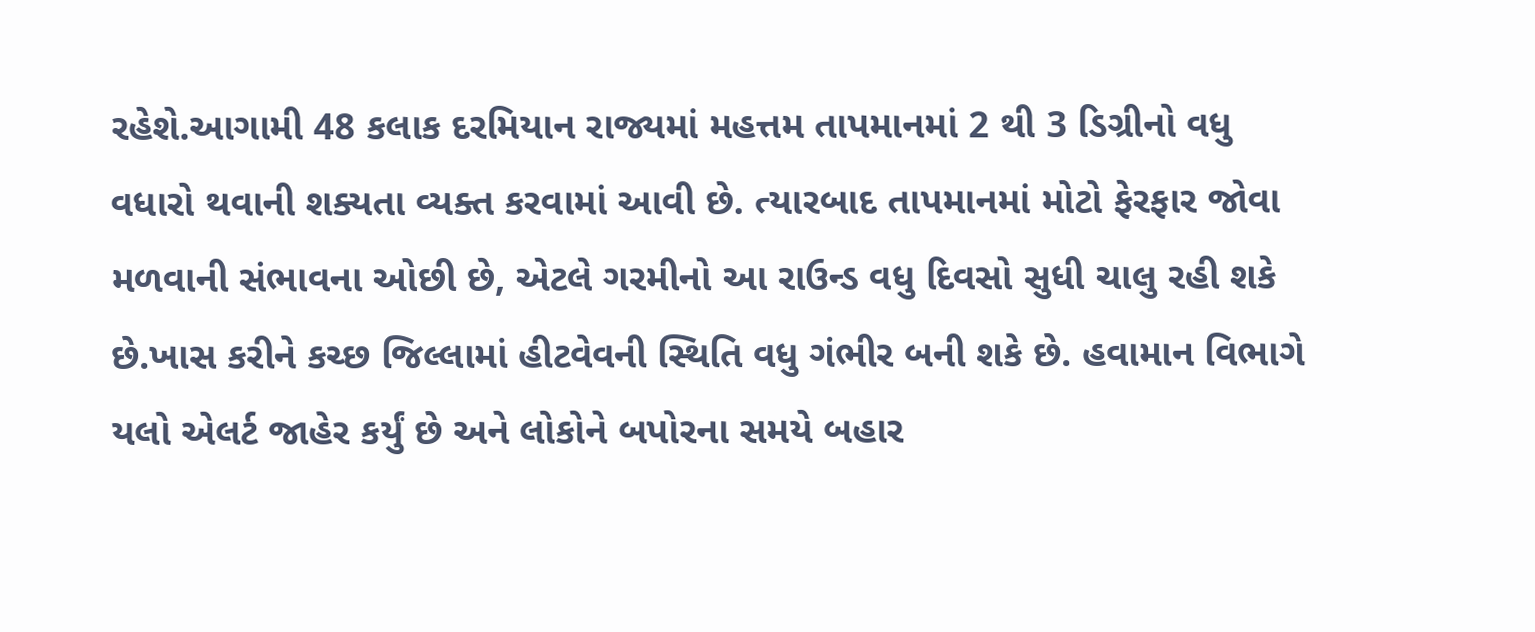રહેશે.આગામી 48 કલાક દરમિયાન રાજ્યમાં મહત્તમ તાપમાનમાં 2 થી 3 ડિગ્રીનો વધુ વધારો થવાની શક્યતા વ્યક્ત કરવામાં આવી છે. ત્યારબાદ તાપમાનમાં મોટો ફેરફાર જોવા મળવાની સંભાવના ઓછી છે, એટલે ગરમીનો આ રાઉન્ડ વધુ દિવસો સુધી ચાલુ રહી શકે છે.ખાસ કરીને કચ્છ જિલ્લામાં હીટવેવની સ્થિતિ વધુ ગંભીર બની શકે છે. હવામાન વિભાગે યલો એલર્ટ જાહેર કર્યું છે અને લોકોને બપોરના સમયે બહાર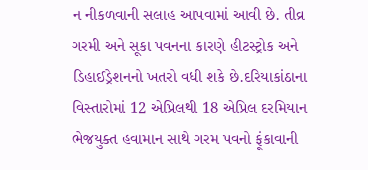ન નીકળવાની સલાહ આપવામાં આવી છે. તીવ્ર ગરમી અને સૂકા પવનના કારણે હીટસ્ટ્રોક અને ડિહાઈડ્રેશનનો ખતરો વધી શકે છે.દરિયાકાંઠાના વિસ્તારોમાં 12 એપ્રિલથી 18 એપ્રિલ દરમિયાન ભેજયુક્ત હવામાન સાથે ગરમ પવનો ફૂંકાવાની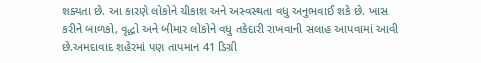શક્યતા છે. આ કારણે લોકોને ચીકાશ અને અસ્વસ્થતા વધુ અનુભવાઈ શકે છે. ખાસ કરીને બાળકો, વૃદ્ધો અને બીમાર લોકોને વધુ તકેદારી રાખવાની સલાહ આપવામાં આવી છે.અમદાવાદ શહેરમાં પણ તાપમાન 41 ડિગ્રી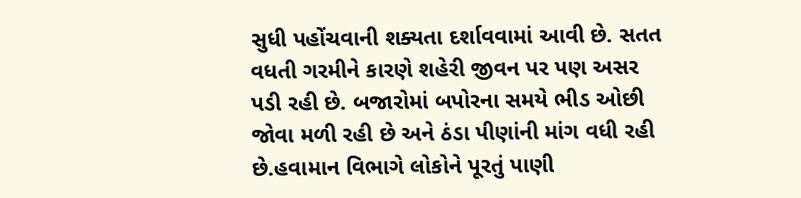સુધી પહોંચવાની શક્યતા દર્શાવવામાં આવી છે. સતત વધતી ગરમીને કારણે શહેરી જીવન પર પણ અસર પડી રહી છે. બજારોમાં બપોરના સમયે ભીડ ઓછી જોવા મળી રહી છે અને ઠંડા પીણાંની માંગ વધી રહી છે.હવામાન વિભાગે લોકોને પૂરતું પાણી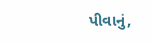પીવાનું,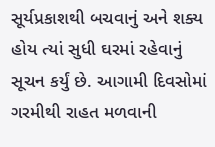સૂર્યપ્રકાશથી બચવાનું અને શક્ય હોય ત્યાં સુધી ઘરમાં રહેવાનું સૂચન કર્યું છે. આગામી દિવસોમાં ગરમીથી રાહત મળવાની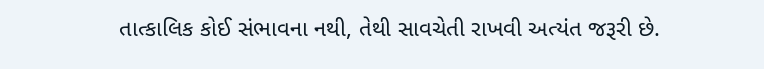તાત્કાલિક કોઈ સંભાવના નથી, તેથી સાવચેતી રાખવી અત્યંત જરૂરી છે.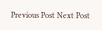Previous Post Next Post